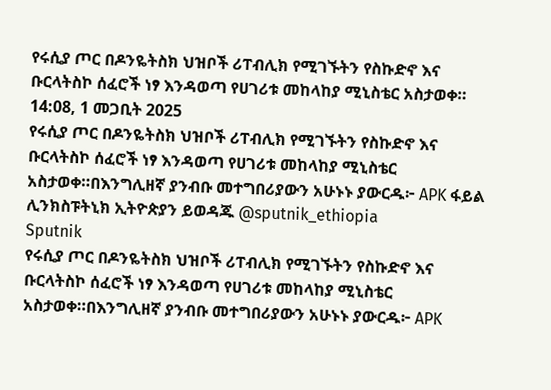የሩሲያ ጦር በዶንዬትስክ ህዝቦች ሪፐብሊክ የሚገኙትን የስኩድኖ እና ቡርላትስኮ ሰፈሮች ነፃ እንዳወጣ የሀገሪቱ መከላከያ ሚኒስቴር አስታወቀ።
14:08, 1 መጋቢት 2025
የሩሲያ ጦር በዶንዬትስክ ህዝቦች ሪፐብሊክ የሚገኙትን የስኩድኖ እና ቡርላትስኮ ሰፈሮች ነፃ እንዳወጣ የሀገሪቱ መከላከያ ሚኒስቴር አስታወቀ።በእንግሊዘኛ ያንብቡ መተግበሪያውን አሁኑኑ ያውርዱ፦ APK ፋይል ሊንክስፑትኒክ ኢትዮጵያን ይወዳጁ @sputnik_ethiopia
Sputnik
የሩሲያ ጦር በዶንዬትስክ ህዝቦች ሪፐብሊክ የሚገኙትን የስኩድኖ እና ቡርላትስኮ ሰፈሮች ነፃ እንዳወጣ የሀገሪቱ መከላከያ ሚኒስቴር አስታወቀ።በእንግሊዘኛ ያንብቡ መተግበሪያውን አሁኑኑ ያውርዱ፦ APK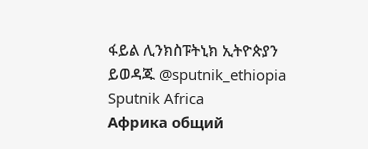ፋይል ሊንክስፑትኒክ ኢትዮጵያን ይወዳጁ @sputnik_ethiopia
Sputnik Africa
Африка общий